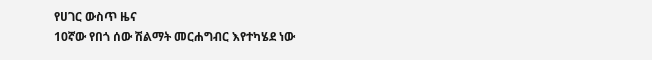የሀገር ውስጥ ዜና
10ኛው የበጎ ሰው ሽልማት መርሐግብር እየተካሄደ ነው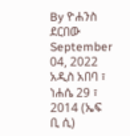By ዮሐንስ ደርበው
September 04, 2022
አዲስ አበባ ፣ ነሐሴ 29 ፣ 2014 (ኤፍ ቢ ሲ)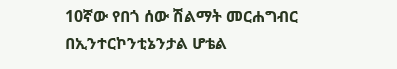10ኛው የበጎ ሰው ሽልማት መርሐግብር በኢንተርኮንቲኔንታል ሆቴል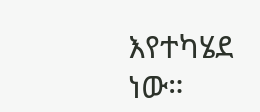እየተካሄደ ነው።